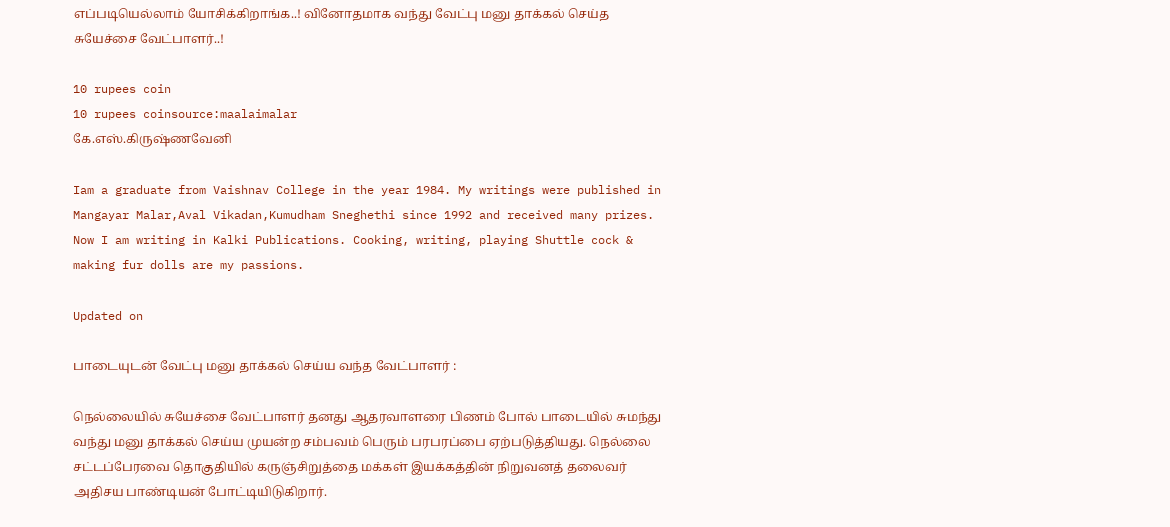எப்படியெல்லாம் யோசிக்கிறாங்க..! வினோதமாக வந்து வேட்பு மனு தாக்கல் செய்த சுயேச்சை வேட்பாளர்..!

10 rupees coin
10 rupees coinsource:maalaimalar
கே.எஸ்.கிருஷ்ணவேனி

Iam a graduate from Vaishnav College in the year 1984. My writings were published in Mangayar Malar,Aval Vikadan,Kumudham Sneghethi since 1992 and received many prizes. Now I am writing in Kalki Publications. Cooking, writing, playing Shuttle cock & making fur dolls are my passions.

Updated on

பாடையுடன் வேட்பு மனு தாக்கல் செய்ய வந்த வேட்பாளர் :

நெல்லையில் சுயேச்சை வேட்பாளர் தனது ஆதரவாளரை பிணம் போல் பாடையில் சுமந்து வந்து மனு தாக்கல் செய்ய முயன்ற சம்பவம் பெரும் பரபரப்பை ஏற்படுத்தியது. நெல்லை சட்டப்பேரவை தொகுதியில் கருஞ்சிறுத்தை மக்கள் இயக்கத்தின் நிறுவனத் தலைவர் அதிசய பாண்டியன் போட்டியிடுகிறார்.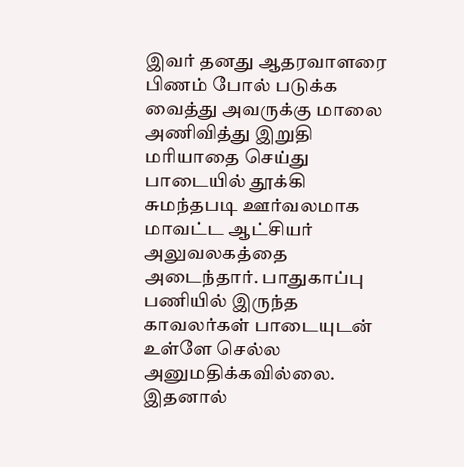இவர் தனது ஆதரவாளரை பிணம் போல் படுக்க வைத்து அவருக்கு மாலை அணிவித்து இறுதி மரியாதை செய்து பாடையில் தூக்கி சுமந்தபடி ஊர்வலமாக மாவட்ட ஆட்சியர் அலுவலகத்தை அடைந்தார். பாதுகாப்பு பணியில் இருந்த காவலர்கள் பாடையுடன் உள்ளே செல்ல அனுமதிக்கவில்லை. இதனால்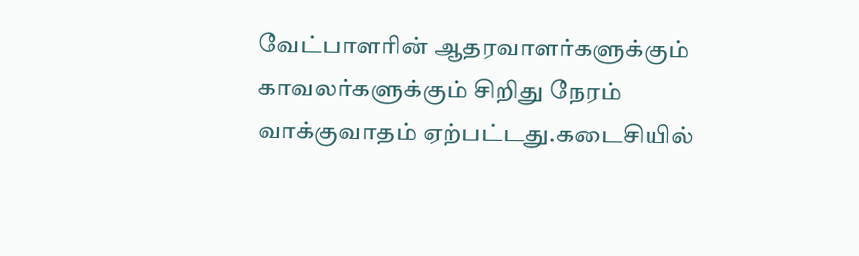வேட்பாளரின் ஆதரவாளர்களுக்கும் காவலர்களுக்கும் சிறிது நேரம் வாக்குவாதம் ஏற்பட்டது.கடைசியில்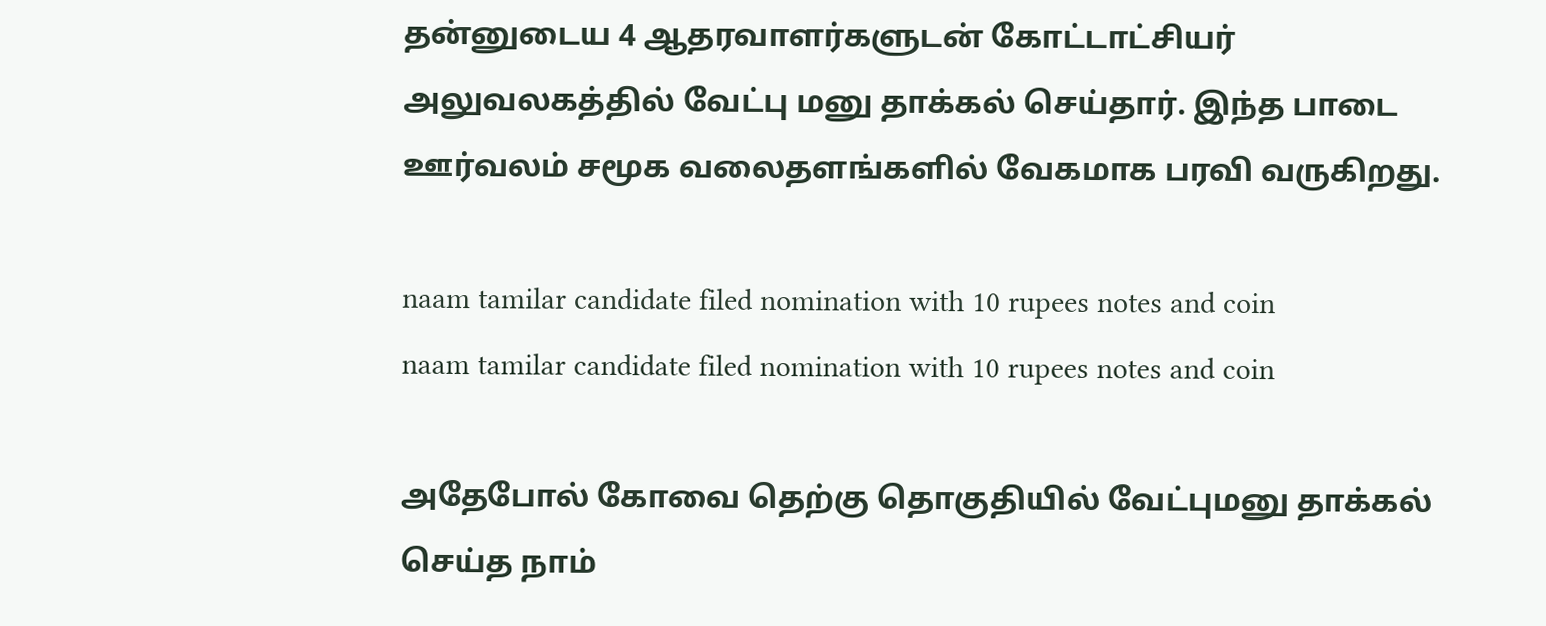தன்னுடைய 4 ஆதரவாளர்களுடன் கோட்டாட்சியர் அலுவலகத்தில் வேட்பு மனு தாக்கல் செய்தார். இந்த பாடை ஊர்வலம் சமூக வலைதளங்களில் வேகமாக பரவி வருகிறது.

naam tamilar candidate filed nomination with 10 rupees notes and coin
naam tamilar candidate filed nomination with 10 rupees notes and coin

அதேபோல் கோவை தெற்கு தொகுதியில் வேட்புமனு தாக்கல் செய்த நாம்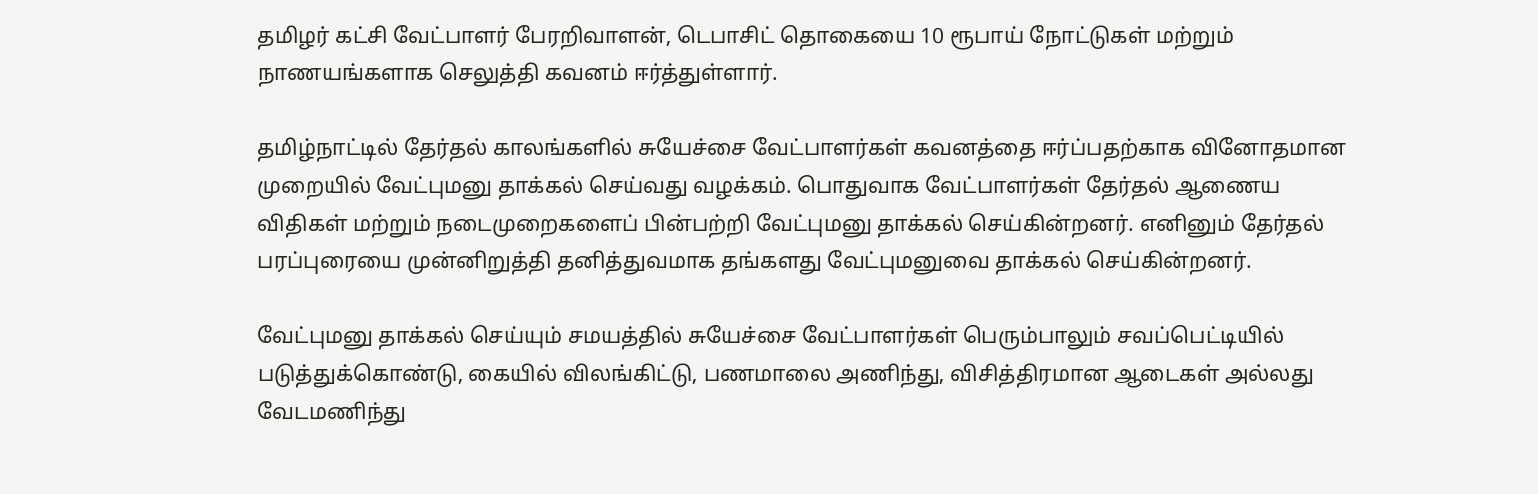தமிழர் கட்சி வேட்பாளர் பேரறிவாளன், டெபாசிட் தொகையை 10 ரூபாய் நோட்டுகள் மற்றும் நாணயங்களாக செலுத்தி கவனம் ஈர்த்துள்ளார்.

தமிழ்நாட்டில் தேர்தல் காலங்களில் சுயேச்சை வேட்பாளர்கள் கவனத்தை ஈர்ப்பதற்காக வினோதமான முறையில் வேட்புமனு தாக்கல் செய்வது வழக்கம். பொதுவாக வேட்பாளர்கள் தேர்தல் ஆணைய விதிகள் மற்றும் நடைமுறைகளைப் பின்பற்றி வேட்புமனு தாக்கல் செய்கின்றனர். எனினும் தேர்தல் பரப்புரையை முன்னிறுத்தி தனித்துவமாக தங்களது வேட்புமனுவை தாக்கல் செய்கின்றனர்.

வேட்புமனு தாக்கல் செய்யும் சமயத்தில் சுயேச்சை வேட்பாளர்கள் பெரும்பாலும் சவப்பெட்டியில் படுத்துக்கொண்டு, கையில் விலங்கிட்டு, பணமாலை அணிந்து, விசித்திரமான ஆடைகள் அல்லது வேடமணிந்து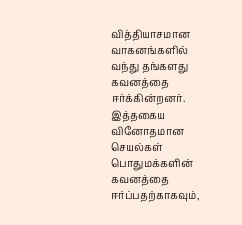வித்தியாசமான வாகனங்களில் வந்து தங்களது கவனத்தை ஈர்க்கின்றனர். இத்தகைய வினோதமான செயல்கள் பொதுமக்களின் கவனத்தை ஈர்ப்பதற்காகவும்,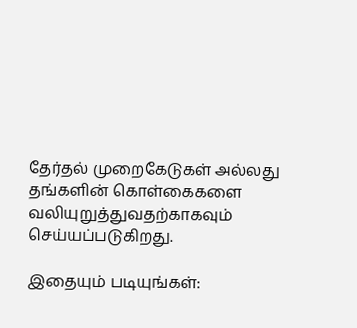தேர்தல் முறைகேடுகள் அல்லது தங்களின் கொள்கைகளை வலியுறுத்துவதற்காகவும் செய்யப்படுகிறது.

இதையும் படியுங்கள்: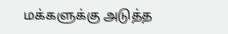மக்களுக்கு அடுத்த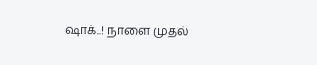ஷாக்..! நாளை முதல்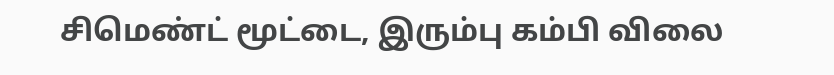சிமெண்ட் மூட்டை, இரும்பு கம்பி விலை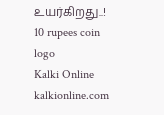உயர்கிறது..!
10 rupees coin
logo
Kalki Online
kalkionline.com